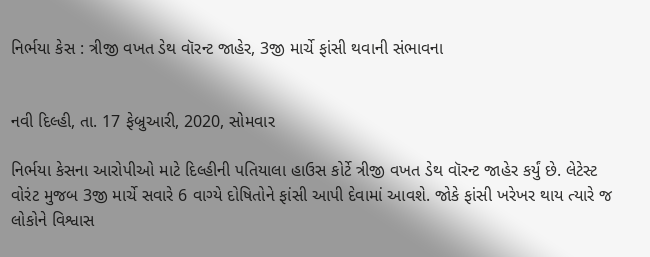નિર્ભયા કેસ : ત્રીજી વખત ડેથ વૉરન્ટ જાહેર, 3જી માર્ચે ફાંસી થવાની સંભાવના


નવી દિલ્હી, તા. 17 ફેબ્રુઆરી, 2020, સોમવાર

નિર્ભયા કેસના આરોપીઓ માટે દિલ્હીની પતિયાલા હાઉસ કોર્ટે ત્રીજી વખત ડેથ વૉરન્ટ જાહેર કર્યું છે. લેટેસ્ટ વોરંટ મુજબ 3જી માર્ચે સવારે 6 વાગ્યે દોષિતોને ફાંસી આપી દેવામાં આવશે. જોકે ફાંસી ખરેખર થાય ત્યારે જ લોકોને વિશ્વાસ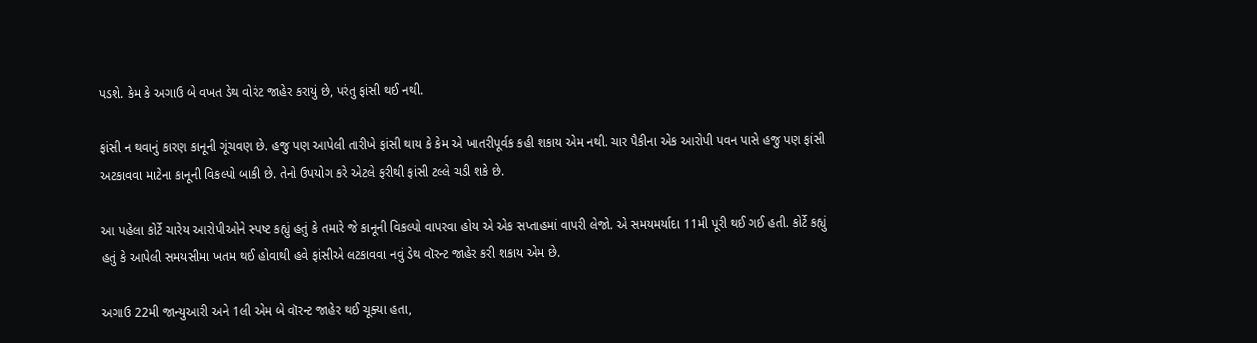પડશે. કેમ કે અગાઉ બે વખત ડેથ વોરંટ જાહેર કરાયું છે, પરંતુ ફાંસી થઈ નથી.

ફાંસી ન થવાનું કારણ કાનૂની ગૂંચવણ છે. હજુ પણ આપેલી તારીખે ફાંસી થાય કે કેમ એ ખાતરીપૂર્વક કહી શકાય એમ નથી. ચાર પૈકીના એક આરોપી પવન પાસે હજુ પણ ફાંસી અટકાવવા માટેના કાનૂની વિકલ્પો બાકી છે. તેનો ઉપયોગ કરે એટલે ફરીથી ફાંસી ટલ્લે ચડી શકે છે.

આ પહેલા કોર્ટે ચારેય આરોપીઓને સ્પષ્ટ કહ્યું હતું કે તમારે જે કાનૂની વિકલ્પો વાપરવા હોય એ એક સપ્તાહમાં વાપરી લેજો. એ સમયમર્યાદા 11મી પૂરી થઈ ગઈ હતી. કોર્ટે કહ્યું હતું કે આપેલી સમયસીમા ખતમ થઈ હોવાથી હવે ફાંસીએ લટકાવવા નવું ડેથ વૉરન્ટ જાહેર કરી શકાય એમ છે.

અગાઉ 22મી જાન્યુઆરી અને 1લી એમ બે વૉરન્ટ જાહેર થઈ ચૂક્યા હતા,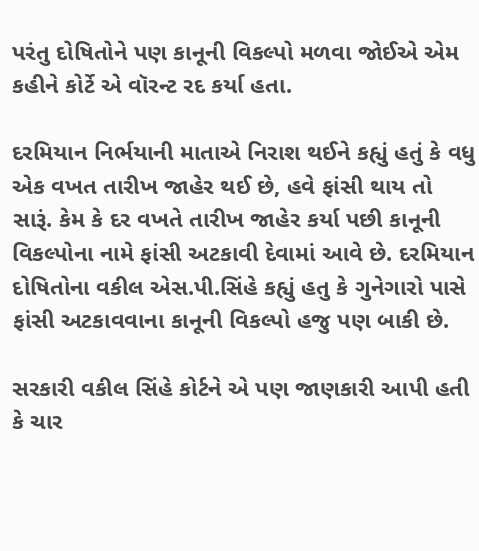પરંતુ દોષિતોને પણ કાનૂની વિકલ્પો મળવા જોઈએ એમ કહીને કોર્ટે એ વૉરન્ટ રદ કર્યા હતા.

દરમિયાન નિર્ભયાની માતાએ નિરાશ થઈને કહ્યું હતું કે વધુ એક વખત તારીખ જાહેર થઈ છે, હવે ફાંસી થાય તો સારૂં. કેમ કે દર વખતે તારીખ જાહેર કર્યા પછી કાનૂની વિકલ્પોના નામે ફાંસી અટકાવી દેવામાં આવે છે. દરમિયાન દોષિતોના વકીલ એસ.પી.સિંહે કહ્યું હતુ કે ગુનેગારો પાસે ફાંસી અટકાવવાના કાનૂની વિકલ્પો હજુ પણ બાકી છે.

સરકારી વકીલ સિંહે કોર્ટને એ પણ જાણકારી આપી હતી કે ચાર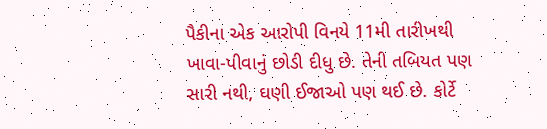પૈકીના એક આરોપી વિનયે 11મી તારીખથી ખાવા-પીવાનું છોડી દીધુ છે. તેની તબિયત પણ સારી નથી, ઘણી ઈજાઓ પણ થઈ છે. કોર્ટે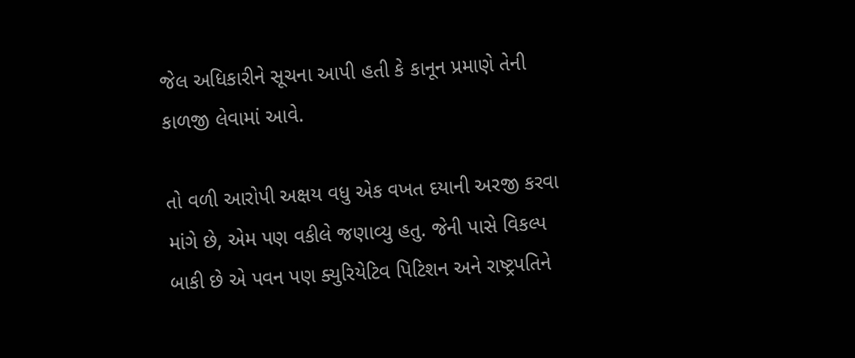જેલ અધિકારીને સૂચના આપી હતી કે કાનૂન પ્રમાણે તેની કાળજી લેવામાં આવે.

તો વળી આરોપી અક્ષય વધુ એક વખત દયાની અરજી કરવા માંગે છે, એમ પણ વકીલે જણાવ્યુ હતુ. જેની પાસે વિકલ્પ બાકી છે એ પવન પણ ક્યુરિયેટિવ પિટિશન અને રાષ્ટ્રપતિને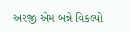અરજી એમ બન્ને વિકલ્પો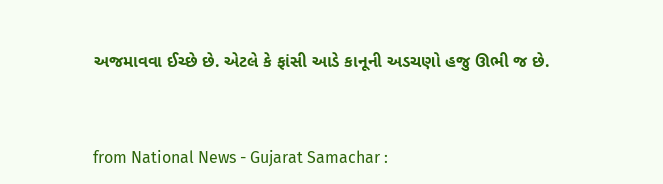અજમાવવા ઈચ્છે છે. એટલે કે ફાંસી આડે કાનૂની અડચણો હજુ ઊભી જ છે.



from National News - Gujarat Samachar :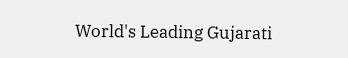World's Leading Gujarati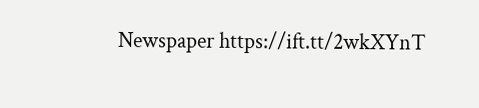Newspaper https://ift.tt/2wkXYnT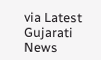via Latest Gujarati News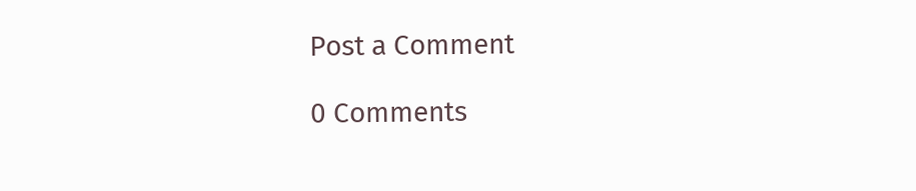Post a Comment

0 Comments